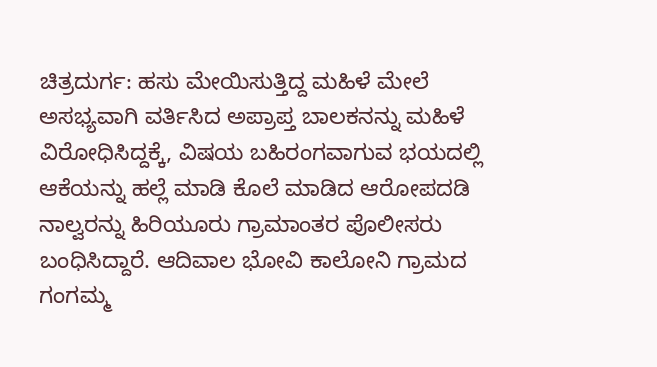ಚಿತ್ರದುರ್ಗ: ಹಸು ಮೇಯಿಸುತ್ತಿದ್ದ ಮಹಿಳೆ ಮೇಲೆ ಅಸಭ್ಯವಾಗಿ ವರ್ತಿಸಿದ ಅಪ್ರಾಪ್ತ ಬಾಲಕನನ್ನು ಮಹಿಳೆ ವಿರೋಧಿಸಿದ್ದಕ್ಕೆ, ವಿಷಯ ಬಹಿರಂಗವಾಗುವ ಭಯದಲ್ಲಿ ಆಕೆಯನ್ನು ಹಲ್ಲೆ ಮಾಡಿ ಕೊಲೆ ಮಾಡಿದ ಆರೋಪದಡಿ ನಾಲ್ವರನ್ನು ಹಿರಿಯೂರು ಗ್ರಾಮಾಂತರ ಪೊಲೀಸರು ಬಂಧಿಸಿದ್ದಾರೆ. ಆದಿವಾಲ ಭೋವಿ ಕಾಲೋನಿ ಗ್ರಾಮದ ಗಂಗಮ್ಮ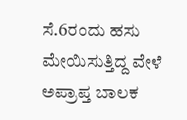ಸೆ.6ರಂದು ಹಸು ಮೇಯಿಸುತ್ತಿದ್ದ ವೇಳೆ ಅಪ್ರಾಪ್ತ ಬಾಲಕ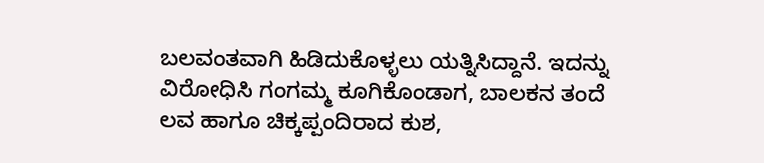ಬಲವಂತವಾಗಿ ಹಿಡಿದುಕೊಳ್ಳಲು ಯತ್ನಿಸಿದ್ದಾನೆ. ಇದನ್ನು ವಿರೋಧಿಸಿ ಗಂಗಮ್ಮ ಕೂಗಿಕೊಂಡಾಗ, ಬಾಲಕನ ತಂದೆ ಲವ ಹಾಗೂ ಚಿಕ್ಕಪ್ಪಂದಿರಾದ ಕುಶ,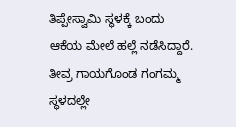ತಿಪ್ಪೇಸ್ವಾಮಿ ಸ್ಥಳಕ್ಕೆ ಬಂದು ಆಕೆಯ ಮೇಲೆ ಹಲ್ಲೆ ನಡೆಸಿದ್ದಾರೆ. ತೀವ್ರ ಗಾಯಗೊಂಡ ಗಂಗಮ್ಮ ಸ್ಥಳದಲ್ಲೇ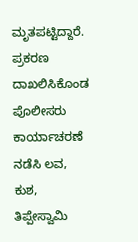ಮೃತಪಟ್ಟಿದ್ದಾರೆ. ಪ್ರಕರಣ ದಾಖಲಿಸಿಕೊಂಡ ಪೊಲೀಸರು ಕಾರ್ಯಾಚರಣೆ ನಡೆಸಿ ಲವ, ಕುಶ, ತಿಪ್ಪೇಸ್ವಾಮಿ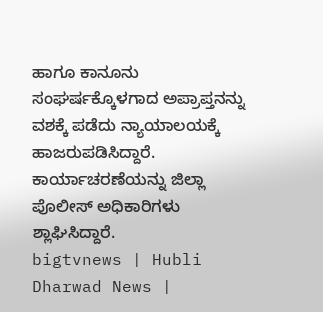ಹಾಗೂ ಕಾನೂನು ಸಂಘರ್ಷಕ್ಕೊಳಗಾದ ಅಪ್ರಾಪ್ತನನ್ನು ವಶಕ್ಕೆ ಪಡೆದು ನ್ಯಾಯಾಲಯಕ್ಕೆ ಹಾಜರುಪಡಿಸಿದ್ದಾರೆ. ಕಾರ್ಯಾಚರಣೆಯನ್ನು ಜಿಲ್ಲಾ ಪೊಲೀಸ್ ಅಧಿಕಾರಿಗಳು ಶ್ಲಾಘಿಸಿದ್ದಾರೆ.
bigtvnews | Hubli Dharwad News |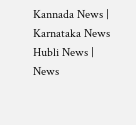Kannada News | Karnataka News Hubli News | News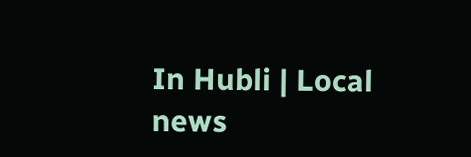In Hubli | Local news